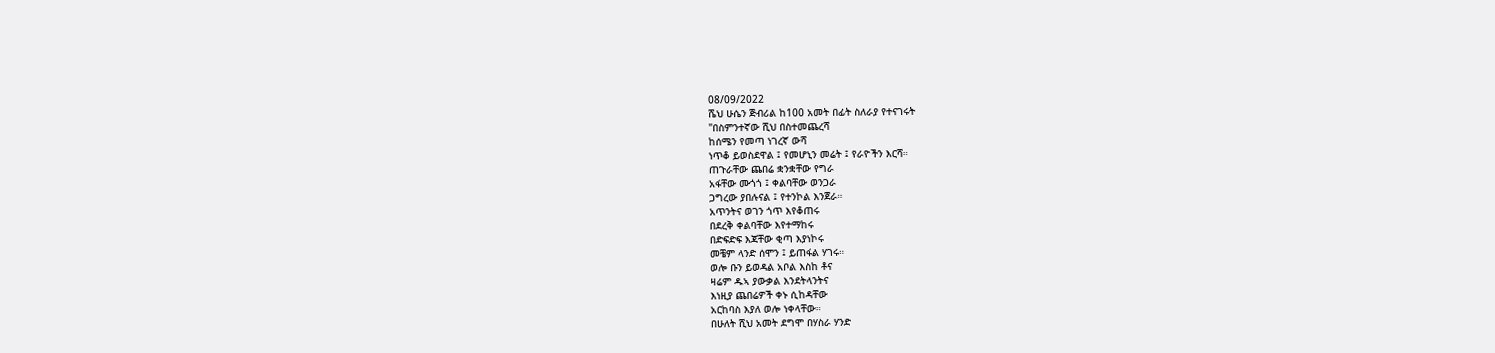08/09/2022
ሼህ ሁሴን ጅብሪል ከ100 አመት በፊት ስለራያ የተናገሩት
"በስምንተኛው ሺህ በስተመጨረሻ
ከሰሜን የመጣ ነገረኛ ውሻ
ነጥቆ ይወስደዋል ፤ የመሆኒን መሬት ፤ የራዮችን እርሻ።
ጠጉራቸው ጨበሬ ቋንቋቸው የግራ
አፋቸው ሙጎጎ ፤ ቀልባቸው ወንጋራ
ጋግረው ያበሉናል ፤ የተንኮል እንጀራ።
አጥንትና ወገን ጎጥ እየቆጠሩ
በደረቅ ቀልባቸው እየተማከሩ
በድፍድፍ እጃቸው ቂጣ እያነኮሩ
መቼም ላንድ ሰሞን ፤ ይጠፋል ሃገሩ።
ወሎ ቡን ይወዳል አቦል እስከ ቶና
ዛሬም ዱኣ ያውቃል እንደትላንትና
እነዚያ ጨበሬዎች ቀኑ ሲከዳቸው
አርከባስ እያለ ወሎ ነቀላቸው።
በሁለት ሺህ አመት ደግሞ በሃስራ ሃንድ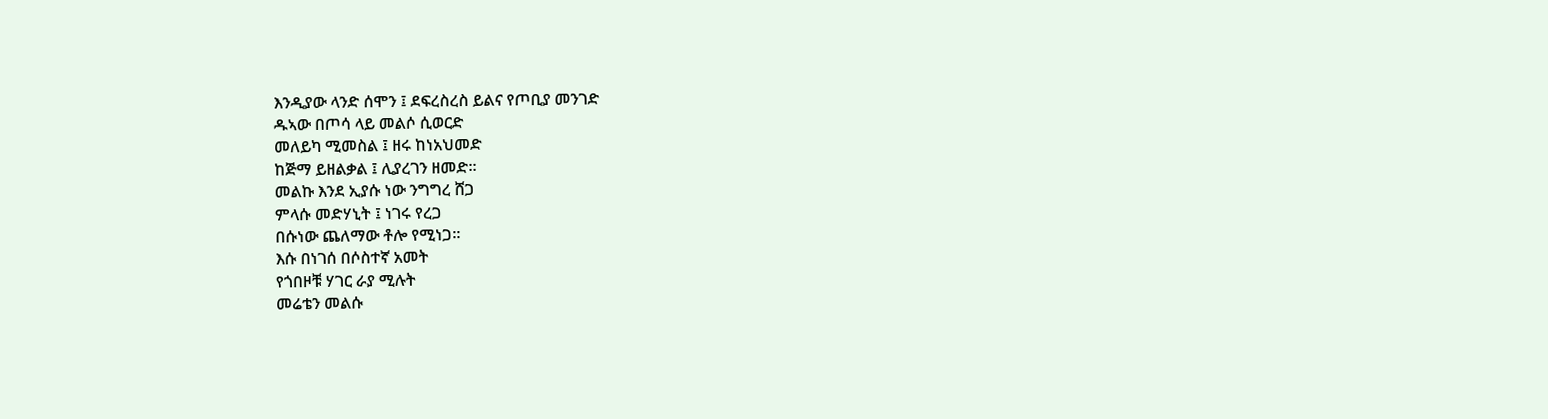እንዲያው ላንድ ሰሞን ፤ ደፍረስረስ ይልና የጦቢያ መንገድ
ዱኣው በጦሳ ላይ መልሶ ሲወርድ
መለይካ ሚመስል ፤ ዘሩ ከነአህመድ
ከጅማ ይዘልቃል ፤ ሊያረገን ዘመድ።
መልኩ እንደ ኢያሱ ነው ንግግረ ሸጋ
ምላሱ መድሃኒት ፤ ነገሩ የረጋ
በሱነው ጨለማው ቶሎ የሚነጋ።
እሱ በነገሰ በሶስተኛ አመት
የጎበዞቹ ሃገር ራያ ሚሉት
መሬቴን መልሱ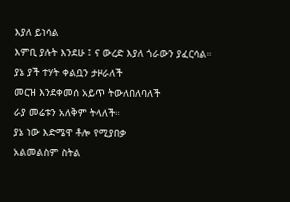እያለ ይነሳል
እምቢ ያሉት እንደሁ ፤ ና ውረድ እያለ ጎራውን ያፈርሳል።
ያኔ ያች ተሃት ቀልቧን ታዞራለች
መርዝ እንደቀመሰ አይጥ ትውለበለባለች
ራያ መሬቱን አለቅም ትላለች።
ያኔ ነው እድሜዋ ቶሎ የሚያበቃ
አልመልስም ስትል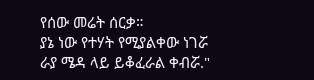የሰው መሬት ሰርቃ።
ያኔ ነው የተሃት የሚያልቀው ነገሯ
ራያ ሜዳ ላይ ይቆፈራል ቀብሯ."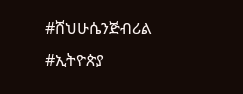#ሸህሁሴንጅብሪል
#ኢትዮጵያ